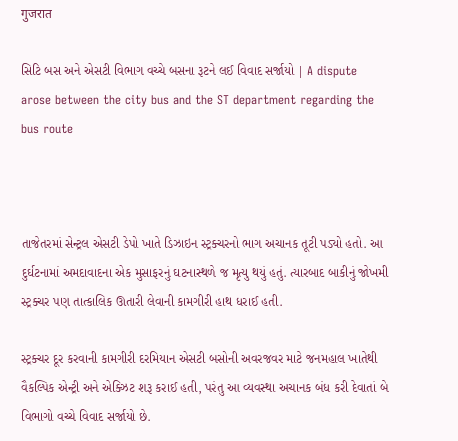गुजरात

સિટિ બસ અને એસટી વિભાગ વચ્ચે બસના રૂટને લઈ વિવાદ સર્જાયો | A dispute arose between the city bus and the ST department regarding the bus route



તાજેતરમાં સેન્ટ્રલ એસટી ડેપો ખાતે ડિઝાઇન સ્ટ્રક્ચરનો ભાગ અચાનક તૂટી પડ્યો હતો. આ દુર્ઘટનામાં અમદાવાદના એક મુસાફરનું ઘટનાસ્થળે જ મૃત્યુ થયું હતું. ત્યારબાદ બાકીનું જોખમી સ્ટ્રક્ચર પણ તાત્કાલિક ઊતારી લેવાની કામગીરી હાથ ધરાઈ હતી.

સ્ટ્રક્ચર દૂર કરવાની કામગીરી દરમિયાન એસટી બસોની અવરજવર માટે જનમહાલ ખાતેથી વૈકલ્પિક એન્ટ્રી અને એક્ઝિટ શરૂ કરાઈ હતી, પરંતુ આ વ્યવસ્થા અચાનક બંધ કરી દેવાતાં બે વિભાગો વચ્ચે વિવાદ સર્જાયો છે.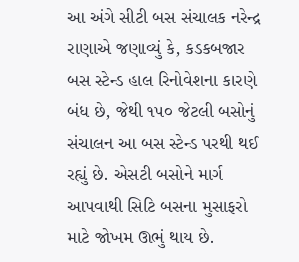આ અંગે સીટી બસ સંચાલક નરેન્દ્ર રાણાએ જણાવ્યું કે, કડકબજાર બસ સ્ટેન્ડ હાલ રિનોવેશના કારણે બંધ છે, જેથી ૧૫૦ જેટલી બસોનું સંચાલન આ બસ સ્ટેન્ડ પરથી થઈ રહ્યું છે. એસટી બસોને માર્ગ આપવાથી સિટિ બસના મુસાફરો માટે જોખમ ઊભું થાય છે.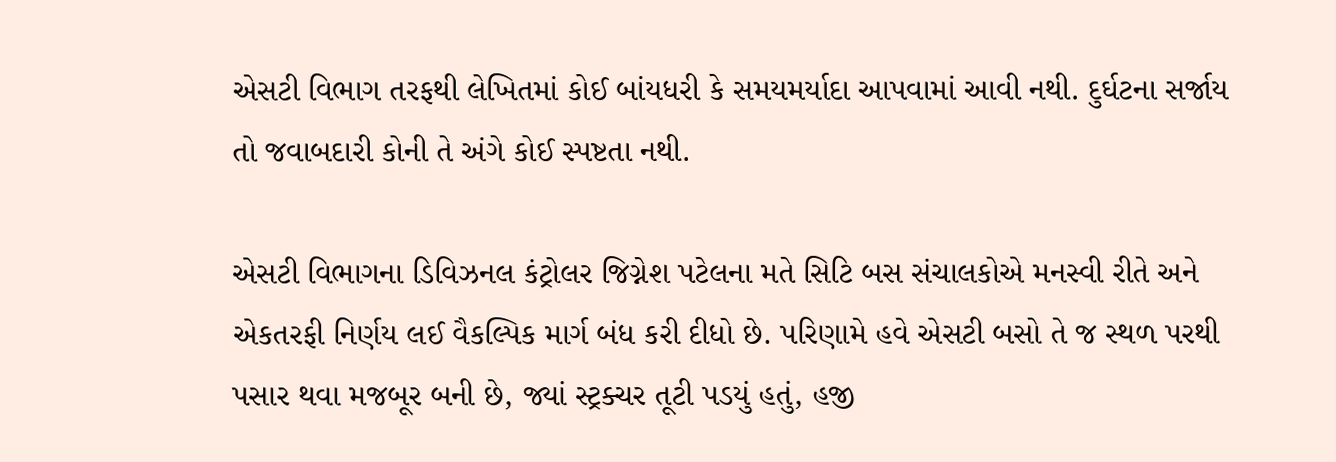એસટી વિભાગ તરફથી લેખિતમાં કોઈ બાંયધરી કે સમયમર્યાદા આપવામાં આવી નથી. દુર્ઘટના સર્જાય તો જવાબદારી કોની તે અંગે કોઈ સ્પષ્ટતા નથી.

એસટી વિભાગના ડિવિઝનલ કંટ્રોલર જિગ્નેશ પટેલના મતે સિટિ બસ સંચાલકોએ મનસ્વી રીતે અને એકતરફી નિર્ણય લઈ વૈકલ્પિક માર્ગ બંધ કરી દીધો છે. પરિણામે હવે એસટી બસો તે જ સ્થળ પરથી પસાર થવા મજબૂર બની છે, જ્યાં સ્ટ્રક્ચર તૂટી પડયું હતું, હજી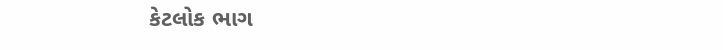કેટલોક ભાગ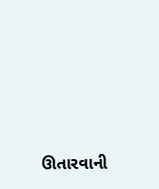ઊતારવાની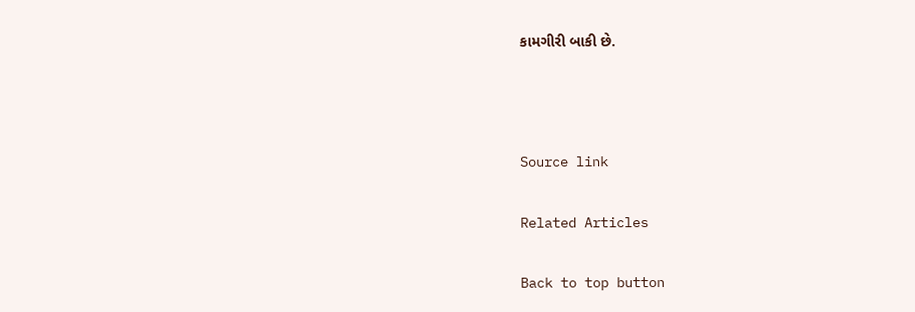કામગીરી બાકી છે.



Source link

Related Articles

Back to top button